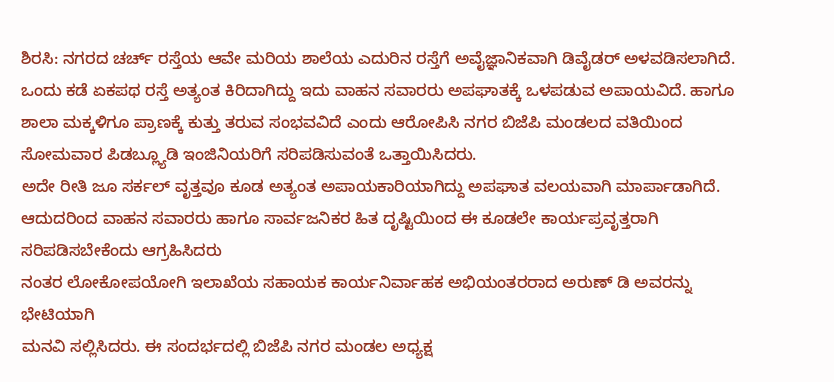ಶಿರಸಿ: ನಗರದ ಚರ್ಚ್ ರಸ್ತೆಯ ಆವೇ ಮರಿಯ ಶಾಲೆಯ ಎದುರಿನ ರಸ್ತೆಗೆ ಅವೈಜ್ಞಾನಿಕವಾಗಿ ಡಿವೈಡರ್ ಅಳವಡಿಸಲಾಗಿದೆ. ಒಂದು ಕಡೆ ಏಕಪಥ ರಸ್ತೆ ಅತ್ಯಂತ ಕಿರಿದಾಗಿದ್ದು ಇದು ವಾಹನ ಸವಾರರು ಅಪಘಾತಕ್ಕೆ ಒಳಪಡುವ ಅಪಾಯವಿದೆ. ಹಾಗೂ ಶಾಲಾ ಮಕ್ಕಳಿಗೂ ಪ್ರಾಣಕ್ಕೆ ಕುತ್ತು ತರುವ ಸಂಭವವಿದೆ ಎಂದು ಆರೋಪಿಸಿ ನಗರ ಬಿಜೆಪಿ ಮಂಡಲದ ವತಿಯಿಂದ ಸೋಮವಾರ ಪಿಡಬ್ಲ್ಯೂಡಿ ಇಂಜಿನಿಯರಿಗೆ ಸರಿಪಡಿಸುವಂತೆ ಒತ್ತಾಯಿಸಿದರು.
ಅದೇ ರೀತಿ ಜೂ ಸರ್ಕಲ್ ವೃತ್ತವೂ ಕೂಡ ಅತ್ಯಂತ ಅಪಾಯಕಾರಿಯಾಗಿದ್ದು ಅಪಘಾತ ವಲಯವಾಗಿ ಮಾರ್ಪಾಡಾಗಿದೆ.
ಆದುದರಿಂದ ವಾಹನ ಸವಾರರು ಹಾಗೂ ಸಾರ್ವಜನಿಕರ ಹಿತ ದೃಷ್ಟಿಯಿಂದ ಈ ಕೂಡಲೇ ಕಾರ್ಯಪ್ರವೃತ್ತರಾಗಿ ಸರಿಪಡಿಸಬೇಕೆಂದು ಆಗ್ರಹಿಸಿದರು
ನಂತರ ಲೋಕೋಪಯೋಗಿ ಇಲಾಖೆಯ ಸಹಾಯಕ ಕಾರ್ಯನಿರ್ವಾಹಕ ಅಭಿಯಂತರರಾದ ಅರುಣ್ ಡಿ ಅವರನ್ನು ಭೇಟಿಯಾಗಿ
ಮನವಿ ಸಲ್ಲಿಸಿದರು. ಈ ಸಂದರ್ಭದಲ್ಲಿ ಬಿಜೆಪಿ ನಗರ ಮಂಡಲ ಅಧ್ಯಕ್ಷ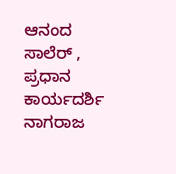ಆನಂದ ಸಾಲೆರ್ , ಪ್ರಧಾನ ಕಾರ್ಯದರ್ಶಿ ನಾಗರಾಜ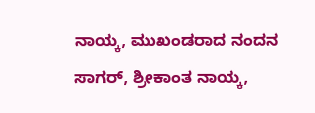ನಾಯ್ಕ, ಮುಖಂಡರಾದ ನಂದನ ಸಾಗರ್, ಶ್ರೀಕಾಂತ ನಾಯ್ಕ,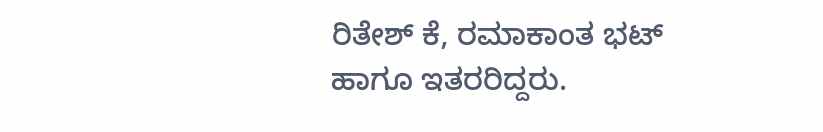ರಿತೇಶ್ ಕೆ, ರಮಾಕಾಂತ ಭಟ್ ಹಾಗೂ ಇತರರಿದ್ದರು.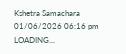Kshetra Samachara
01/06/2026 06:16 pm
LOADING...